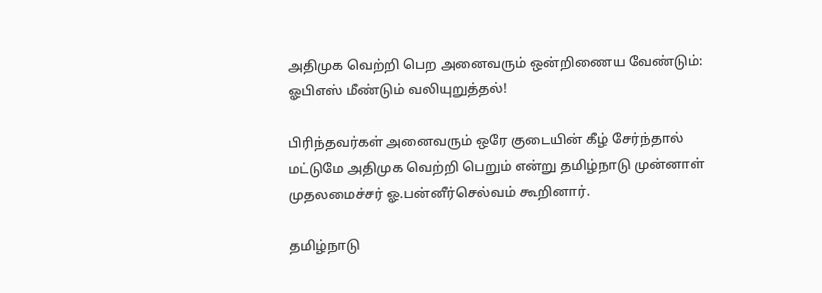அதிமுக வெற்றி பெற அனைவரும் ஒன்றிணைய வேண்டும்: ஓபிஎஸ் மீண்டும் வலியுறுத்தல்!

பிரிந்தவர்கள் அனைவரும் ஒரே குடையின் கீழ் சேர்ந்தால் மட்டுமே அதிமுக வெற்றி பெறும் என்று தமிழ்நாடு முன்னாள் முதலமைச்சர் ஓ.பன்னீர்செல்வம் கூறினார்.

தமிழ்நாடு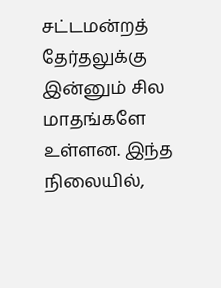சட்டமன்றத் தேர்தலுக்கு இன்னும் சில மாதங்களே உள்ளன. இந்த நிலையில்,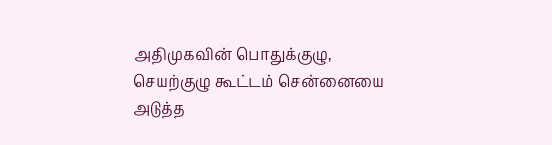அதிமுகவின் பொதுக்குழு, செயற்குழு கூட்டம் சென்னையை அடுத்த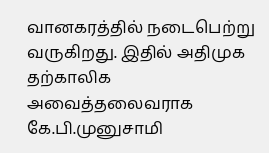வானகரத்தில் நடைபெற்று வருகிறது. இதில் அதிமுக தற்காலிக அவைத்தலைவராக கே.பி.முனுசாமி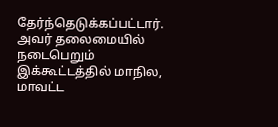தேர்ந்தெடுக்கப்பட்டார். அவர் தலைமையில் நடைபெறும் இக்கூட்டத்தில் மாநில, மாவட்ட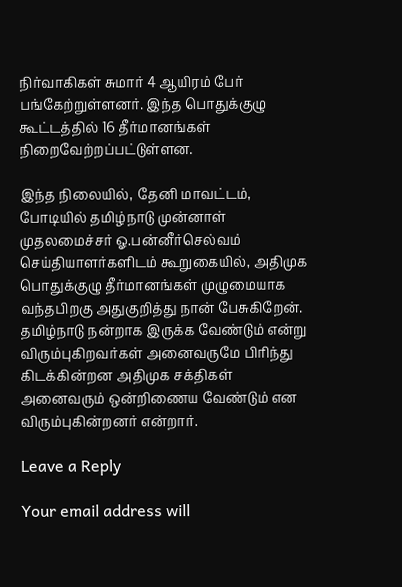நிர்வாகிகள் சுமார் 4 ஆயிரம் பேர் பங்கேற்றுள்ளனர். இந்த பொதுக்குழு கூட்டத்தில் 16 தீர்மானங்கள் நிறைவேற்றப்பட்டுள்ளன.

இந்த நிலையில், தேனி மாவட்டம், போடியில் தமிழ்நாடு முன்னாள் முதலமைச்சர் ஓ.பன்னீர்செல்வம் செய்தியாளர்களிடம் கூறுகையில், அதிமுக பொதுக்குழு தீர்மானங்கள் முழுமையாக வந்தபிறகு அதுகுறித்து நான் பேசுகிறேன். தமிழ்நாடு நன்றாக இருக்க வேண்டும் என்று விரும்புகிறவர்கள் அனைவருமே பிரிந்து கிடக்கின்றன அதிமுக சக்திகள் அனைவரும் ஒன்றிணைய வேண்டும் என விரும்புகின்றனர் என்றார்.

Leave a Reply

Your email address will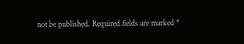not be published. Required fields are marked *